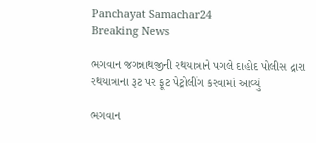Panchayat Samachar24
Breaking News

ભગવાન જગન્નાથજીની રથયાત્રાને પગલે દાહોદ પોલીસ દ્રારા રથયાત્રાના રૂટ પર ફૂટ પેટ્રોલીંગ કરવામાં આવ્યું

ભગવાન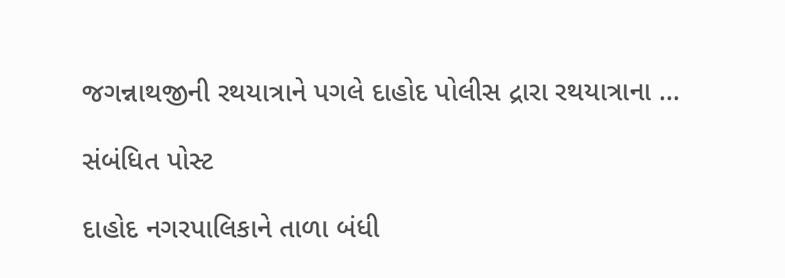જગન્નાથજીની રથયાત્રાને પગલે દાહોદ પોલીસ દ્રારા રથયાત્રાના …

સંબંધિત પોસ્ટ

દાહોદ નગરપાલિકાને તાળા બંધી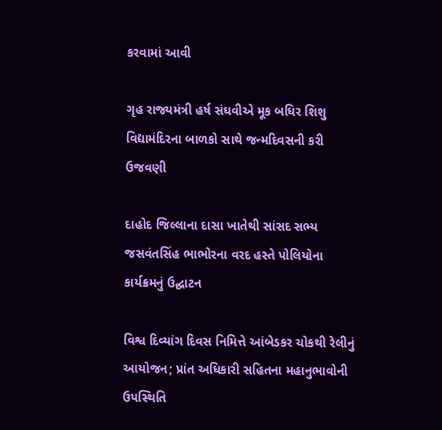કરવામાં આવી

ગૃહ રાજ્યમંત્રી હર્ષ સંઘવીએ મૂક બધિર શિશુ વિદ્યામંદિરના બાળકો સાથે જન્મદિવસની કરી ઉજવણી

દાહોદ જિલ્લાના દાસા ખાતેથી સાંસદ સભ્ય જસવંતસિંહ ભાભોરના વરદ હસ્તે પોલિયોના કાર્યક્રમનું ઉદ્ઘાટન

વિશ્વ દિવ્યાંગ દિવસ નિમિત્તે આંબેડકર ચોકથી રેલીનું આયોજન; પ્રાંત અધિકારી સહિતના મહાનુભાવોની ઉપસ્થિતિ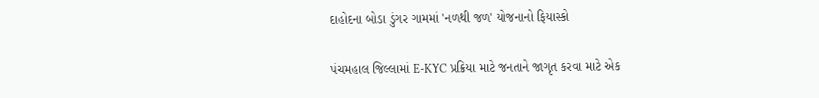દાહોદના બોડા ડુંગર ગામમાં 'નળથી જળ' યોજનાનો ફિયાસ્કો

પંચમહાલ જિલ્લામાં E-KYC પ્રક્રિયા માટે જનતાને જાગૃત કરવા માટે એક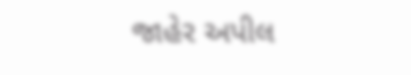જાહેર અપીલ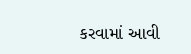કરવામાં આવી